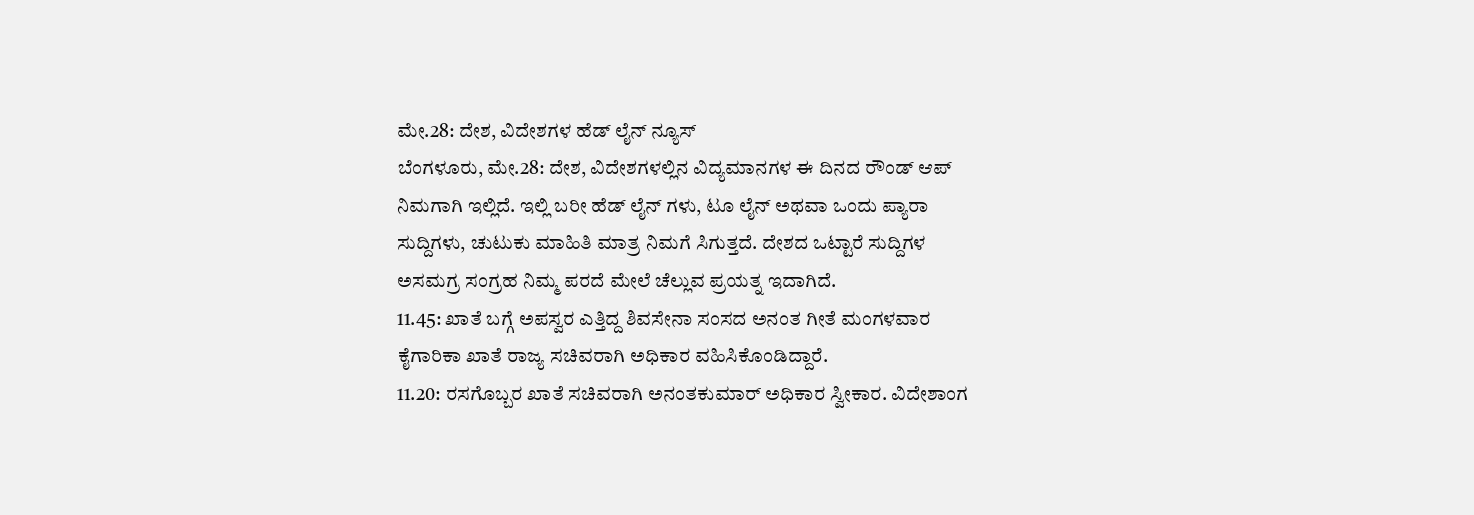ಮೇ.28: ದೇಶ, ವಿದೇಶಗಳ ಹೆಡ್ ಲೈನ್ ನ್ಯೂಸ್
ಬೆಂಗಳೂರು, ಮೇ.28: ದೇಶ, ವಿದೇಶಗಳಲ್ಲಿನ ವಿದ್ಯಮಾನಗಳ ಈ ದಿನದ ರೌಂಡ್ ಆಪ್ ನಿಮಗಾಗಿ ಇಲ್ಲಿದೆ. ಇಲ್ಲಿ ಬರೀ ಹೆಡ್ ಲೈನ್ ಗಳು, ಟೂ ಲೈನ್ ಅಥವಾ ಒಂದು ಪ್ಯಾರಾ ಸುದ್ದಿಗಳು, ಚುಟುಕು ಮಾಹಿತಿ ಮಾತ್ರ ನಿಮಗೆ ಸಿಗುತ್ತದೆ. ದೇಶದ ಒಟ್ಟಾರೆ ಸುದ್ದಿಗಳ ಅಸಮಗ್ರ ಸಂಗ್ರಹ ನಿಮ್ಮ ಪರದೆ ಮೇಲೆ ಚೆಲ್ಲುವ ಪ್ರಯತ್ನ ಇದಾಗಿದೆ.
11.45: ಖಾತೆ ಬಗ್ಗೆ ಅಪಸ್ವರ ಎತ್ತಿದ್ದ ಶಿವಸೇನಾ ಸಂಸದ ಅನಂತ ಗೀತೆ ಮಂಗಳವಾರ ಕೈಗಾರಿಕಾ ಖಾತೆ ರಾಜ್ಯ ಸಚಿವರಾಗಿ ಅಧಿಕಾರ ವಹಿಸಿಕೊಂಡಿದ್ದಾರೆ.
11.20: ರಸಗೊಬ್ಬರ ಖಾತೆ ಸಚಿವರಾಗಿ ಅನಂತಕುಮಾರ್ ಅಧಿಕಾರ ಸ್ವೀಕಾರ. ವಿದೇಶಾಂಗ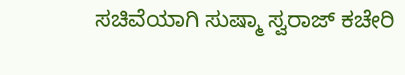ಸಚಿವೆಯಾಗಿ ಸುಷ್ಮಾ ಸ್ವರಾಜ್ ಕಚೇರಿ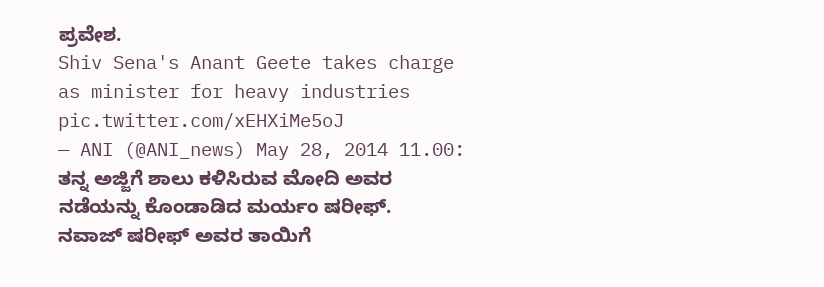ಪ್ರವೇಶ.
Shiv Sena's Anant Geete takes charge as minister for heavy industries pic.twitter.com/xEHXiMe5oJ
— ANI (@ANI_news) May 28, 2014 11.00: ತನ್ನ ಅಜ್ಜಿಗೆ ಶಾಲು ಕಳಿಸಿರುವ ಮೋದಿ ಅವರ ನಡೆಯನ್ನು ಕೊಂಡಾಡಿದ ಮರ್ಯಂ ಷರೀಫ್. ನವಾಜ್ ಷರೀಫ್ ಅವರ ತಾಯಿಗೆ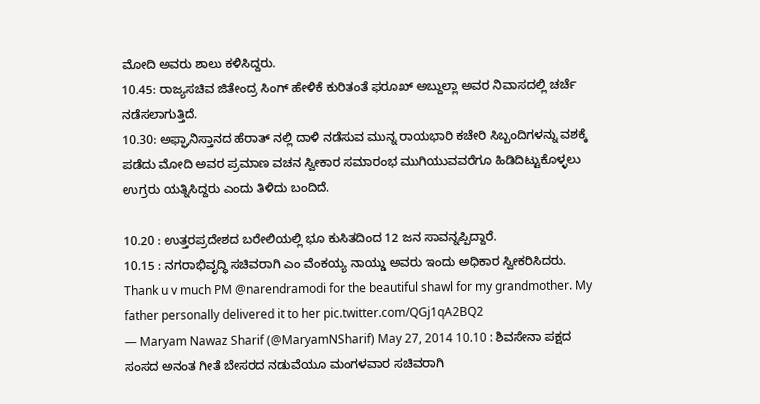ಮೋದಿ ಅವರು ಶಾಲು ಕಳಿಸಿದ್ದರು.
10.45: ರಾಜ್ಯಸಚಿವ ಜಿತೇಂದ್ರ ಸಿಂಗ್ ಹೇಳಿಕೆ ಕುರಿತಂತೆ ಫರೂಖ್ ಅಬ್ದುಲ್ಲಾ ಅವರ ನಿವಾಸದಲ್ಲಿ ಚರ್ಚೆ ನಡೆಸಲಾಗುತ್ತಿದೆ.
10.30: ಅಫ್ಘಾನಿಸ್ತಾನದ ಹೆರಾತ್ ನಲ್ಲಿ ದಾಳಿ ನಡೆಸುವ ಮುನ್ನ ರಾಯಭಾರಿ ಕಚೇರಿ ಸಿಬ್ಬಂದಿಗಳನ್ನು ವಶಕ್ಕೆ ಪಡೆದು ಮೋದಿ ಅವರ ಪ್ರಮಾಣ ವಚನ ಸ್ವೀಕಾರ ಸಮಾರಂಭ ಮುಗಿಯುವವರೆಗೂ ಹಿಡಿದಿಟ್ಟುಕೊಳ್ಳಲು ಉಗ್ರರು ಯತ್ನಿಸಿದ್ದರು ಎಂದು ತಿಳಿದು ಬಂದಿದೆ.

10.20 : ಉತ್ತರಪ್ರದೇಶದ ಬರೇಲಿಯಲ್ಲಿ ಭೂ ಕುಸಿತದಿಂದ 12 ಜನ ಸಾವನ್ನಪ್ಪಿದ್ದಾರೆ.
10.15 : ನಗರಾಭಿವೃದ್ಧಿ ಸಚಿವರಾಗಿ ಎಂ ವೆಂಕಯ್ಯ ನಾಯ್ಡು ಅವರು ಇಂದು ಅಧಿಕಾರ ಸ್ವೀಕರಿಸಿದರು.
Thank u v much PM @narendramodi for the beautiful shawl for my grandmother. My father personally delivered it to her pic.twitter.com/QGj1qA2BQ2
— Maryam Nawaz Sharif (@MaryamNSharif) May 27, 2014 10.10 : ಶಿವಸೇನಾ ಪಕ್ಷದ ಸಂಸದ ಅನಂತ ಗೀತೆ ಬೇಸರದ ನಡುವೆಯೂ ಮಂಗಳವಾರ ಸಚಿವರಾಗಿ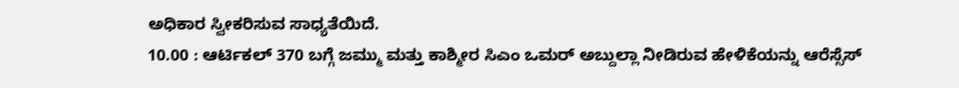ಅಧಿಕಾರ ಸ್ವೀಕರಿಸುವ ಸಾಧ್ಯತೆಯಿದೆ.
10.00 : ಆರ್ಟಿಕಲ್ 370 ಬಗ್ಗೆ ಜಮ್ಮು ಮತ್ತು ಕಾಶ್ಮೀರ ಸಿಎಂ ಒಮರ್ ಅಬ್ದುಲ್ಲಾ ನೀಡಿರುವ ಹೇಳಿಕೆಯನ್ನು ಆರೆಸ್ಸೆಸ್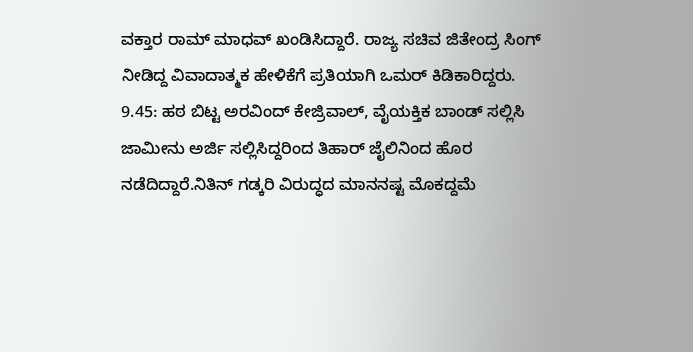ವಕ್ತಾರ ರಾಮ್ ಮಾಧವ್ ಖಂಡಿಸಿದ್ದಾರೆ. ರಾಜ್ಯ ಸಚಿವ ಜಿತೇಂದ್ರ ಸಿಂಗ್ ನೀಡಿದ್ದ ವಿವಾದಾತ್ಮಕ ಹೇಳಿಕೆಗೆ ಪ್ರತಿಯಾಗಿ ಒಮರ್ ಕಿಡಿಕಾರಿದ್ದರು.
9.45: ಹಠ ಬಿಟ್ಟ ಅರವಿಂದ್ ಕೇಜ್ರಿವಾಲ್, ವೈಯಕ್ತಿಕ ಬಾಂಡ್ ಸಲ್ಲಿಸಿ ಜಾಮೀನು ಅರ್ಜಿ ಸಲ್ಲಿಸಿದ್ದರಿಂದ ತಿಹಾರ್ ಜೈಲಿನಿಂದ ಹೊರ ನಡೆದಿದ್ದಾರೆ.ನಿತಿನ್ ಗಡ್ಕರಿ ವಿರುದ್ಧದ ಮಾನನಷ್ಟ ಮೊಕದ್ದಮೆ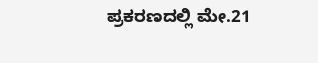ಪ್ರಕರಣದಲ್ಲಿ ಮೇ.21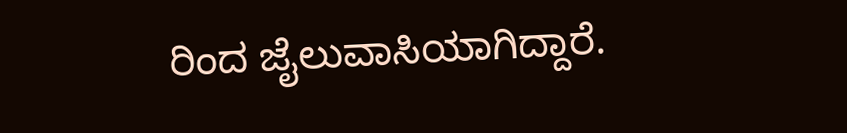ರಿಂದ ಜೈಲುವಾಸಿಯಾಗಿದ್ದಾರೆ.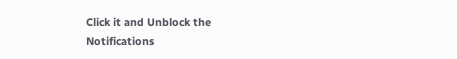Click it and Unblock the Notifications